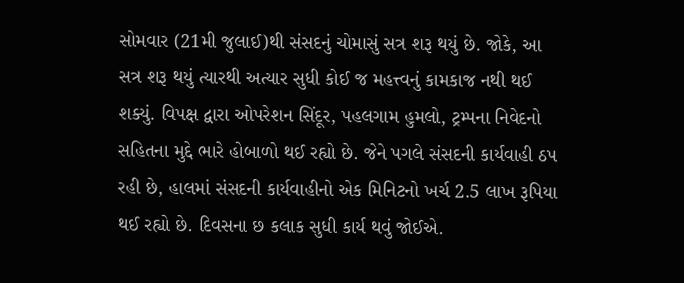સોમવાર (21મી જુલાઈ)થી સંસદનું ચોમાસું સત્ર શરૂ થયું છે. જોકે, આ સત્ર શરૂ થયું ત્યારથી અત્યાર સુધી કોઈ જ મહત્ત્વનું કામકાજ નથી થઈ શક્યું. વિપક્ષ દ્વારા ઓપરેશન સિંદૂર, પહલગામ હુમલો, ટ્રમ્પના નિવેદનો સહિતના મુદ્દે ભારે હોબાળો થઈ રહ્યો છે. જેને પગલે સંસદની કાર્યવાહી ઠપ રહી છે, હાલમાં સંસદની કાર્યવાહીનો એક મિનિટનો ખર્ચ 2.5 લાખ રૂપિયા થઈ રહ્યો છે. દિવસના છ કલાક સુધી કાર્ય થવું જોઈએ.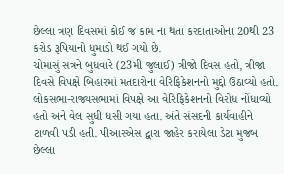છેલ્લા ત્રણ દિવસમાં કોઈ જ કામ ના થતા કરદાતાઓના 20થી 23 કરોડ રૂપિયાનો ધુમાડો થઈ ગયો છે.
ચોમાસું સત્રને બુધવારે (23મી જુલાઈ) ત્રીજો દિવસ હતો, ત્રીજા દિવસે વિપક્ષે બિહારમાં મતદારોના વેરિફિકેશનનો મુદ્દો ઉઠાવ્યો હતો. લોકસભા-રાજ્યસભામાં વિપક્ષે આ વેરિફિકેશનનો વિરોધ નોંધાવ્યો હતો અને વેલ સુધી ધસી ગયા હતા. અંતે સંસદની કાર્યવાહીને ટાળવી પડી હતી. પીઆરએસ દ્વારા જાહેર કરાયેલા ડેટા મુજબ છેલ્લા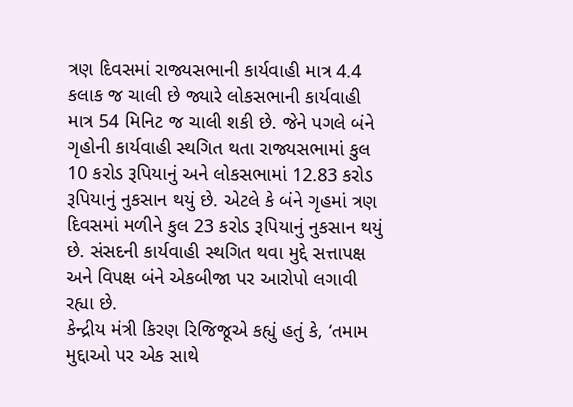ત્રણ દિવસમાં રાજ્યસભાની કાર્યવાહી માત્ર 4.4 કલાક જ ચાલી છે જ્યારે લોકસભાની કાર્યવાહી માત્ર 54 મિનિટ જ ચાલી શકી છે. જેને પગલે બંને ગૃહોની કાર્યવાહી સ્થગિત થતા રાજ્યસભામાં કુલ 10 કરોડ રૂપિયાનું અને લોકસભામાં 12.83 કરોડ રૂપિયાનું નુકસાન થયું છે. એટલે કે બંને ગૃહમાં ત્રણ દિવસમાં મળીને કુલ 23 કરોડ રૂપિયાનું નુકસાન થયું છે. સંસદની કાર્યવાહી સ્થગિત થવા મુદ્દે સત્તાપક્ષ અને વિપક્ષ બંને એકબીજા પર આરોપો લગાવી રહ્યા છે.
કેન્દ્રીય મંત્રી કિરણ રિજિજૂએ કહ્યું હતું કે, ‘તમામ મુદ્દાઓ પર એક સાથે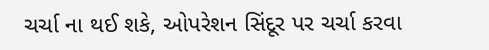ચર્ચા ના થઈ શકે, ઓપરેશન સિંદૂર પર ચર્ચા કરવા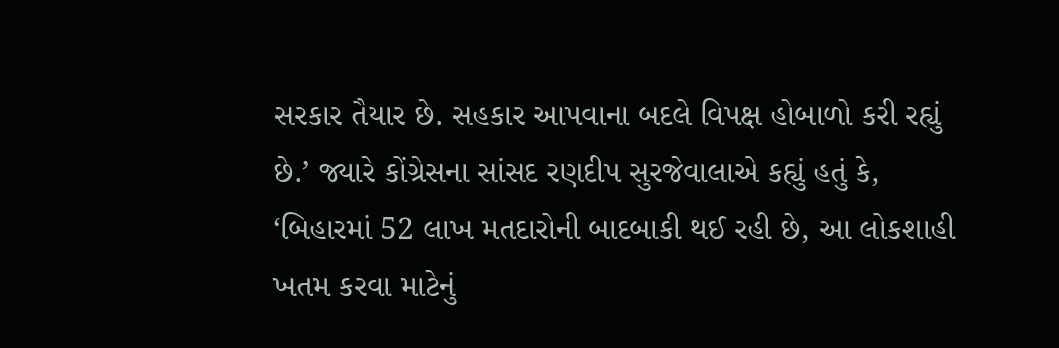સરકાર તૈયાર છે. સહકાર આપવાના બદલે વિપક્ષ હોબાળો કરી રહ્યું છે.’ જ્યારે કોંગ્રેસના સાંસદ રણદીપ સુરજેવાલાએ કહ્યું હતું કે, ‘બિહારમાં 52 લાખ મતદારોની બાદબાકી થઈ રહી છે, આ લોકશાહી ખતમ કરવા માટેનું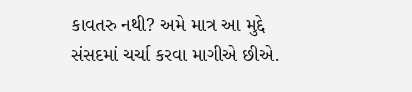કાવતરુ નથી? અમે માત્ર આ મુદ્દે સંસદમાં ચર્ચા કરવા માગીએ છીએ.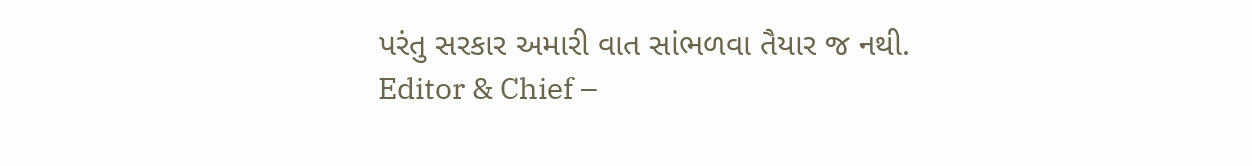પરંતુ સરકાર અમારી વાત સાંભળવા તૈયાર જ નથી.
Editor & Chief –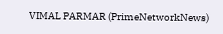VIMAL PARMAR (PrimeNetworkNews)